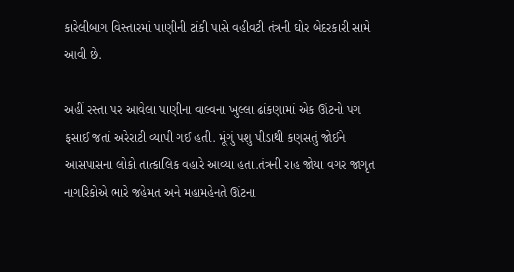કારેલીબાગ વિસ્તારમાં પાણીની ટાંકી પાસે વહીવટી તંત્રની ઘોર બેદરકારી સામે આવી છે.

અહીં રસ્તા પર આવેલા પાણીના વાલ્વના ખુલ્લા ઢાંકણામાં એક ઊંટનો પગ ફસાઈ જતાં અરેરાટી વ્યાપી ગઈ હતી. મૂંગું પશુ પીડાથી કણસતું જોઈને આસપાસના લોકો તાત્કાલિક વહારે આવ્યા હતા.તંત્રની રાહ જોયા વગર જાગૃત નાગરિકોએ ભારે જહેમત અને મહામહેનતે ઊંટના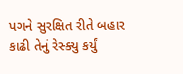પગને સુરક્ષિત રીતે બહાર કાઢી તેનું રેસ્ક્યુ કર્યું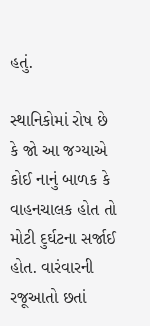હતું.

સ્થાનિકોમાં રોષ છે કે જો આ જગ્યાએ કોઈ નાનું બાળક કે વાહનચાલક હોત તો મોટી દુર્ઘટના સર્જાઈ હોત. વારંવારની રજૂઆતો છતાં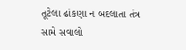તૂટેલા ઢાંકણા ન બદલાતા તંત્ર સામે સવાલો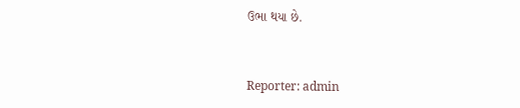ઉભા થયા છે.


Reporter: admin